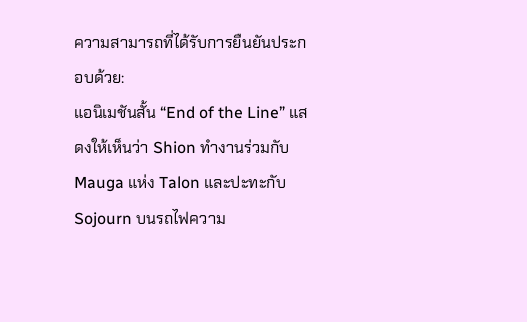ความสามารถที่ได้รับการยืนยันประกอบด้วย:
แอนิเมชันสั้น “End of the Line” แสดงให้เห็นว่า Shion ทำงานร่วมกับ Mauga แห่ง Talon และปะทะกับ Sojourn บนรถไฟความ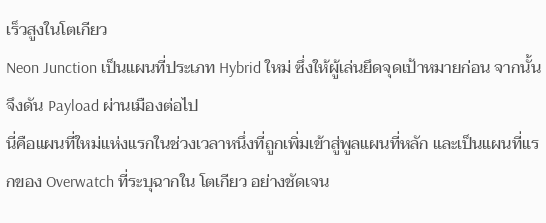เร็วสูงในโตเกียว
Neon Junction เป็นแผนที่ประเภท Hybrid ใหม่ ซึ่งให้ผู้เล่นยึดจุดเป้าหมายก่อน จากนั้นจึงดัน Payload ผ่านเมืองต่อไป
นี่คือแผนที่ใหม่แห่งแรกในช่วงเวลาหนึ่งที่ถูกเพิ่มเข้าสู่พูลแผนที่หลัก และเป็นแผนที่แรกของ Overwatch ที่ระบุฉากใน โตเกียว อย่างชัดเจน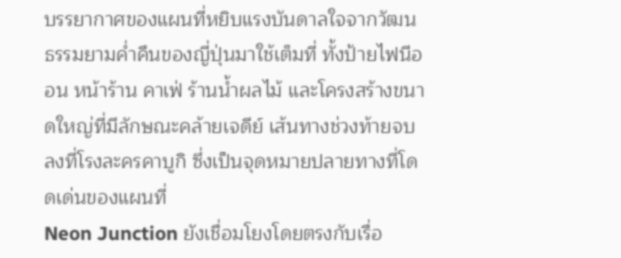บรรยากาศของแผนที่หยิบแรงบันดาลใจจากวัฒนธรรมยามค่ำคืนของญี่ปุ่นมาใช้เต็มที่ ทั้งป้ายไฟนีออน หน้าร้าน คาเฟ่ ร้านน้ำผลไม้ และโครงสร้างขนาดใหญ่ที่มีลักษณะคล้ายเจดีย์ เส้นทางช่วงท้ายจบลงที่โรงละครคาบูกิ ซึ่งเป็นจุดหมายปลายทางที่โดดเด่นของแผนที่
Neon Junction ยังเชื่อมโยงโดยตรงกับเรื่อ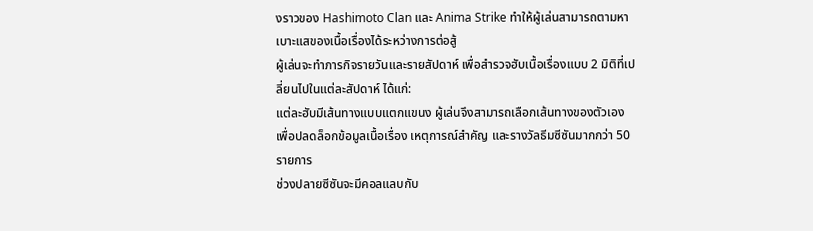งราวของ Hashimoto Clan และ Anima Strike ทำให้ผู้เล่นสามารถตามหาเบาะแสของเนื้อเรื่องได้ระหว่างการต่อสู้
ผู้เล่นจะทำภารกิจรายวันและรายสัปดาห์ เพื่อสำรวจฮับเนื้อเรื่องแบบ 2 มิติที่เปลี่ยนไปในแต่ละสัปดาห์ ได้แก่:
แต่ละฮับมีเส้นทางแบบแตกแขนง ผู้เล่นจึงสามารถเลือกเส้นทางของตัวเองเพื่อปลดล็อกข้อมูลเนื้อเรื่อง เหตุการณ์สำคัญ และรางวัลธีมซีซันมากกว่า 50 รายการ
ช่วงปลายซีซันจะมีคอลแลบกับ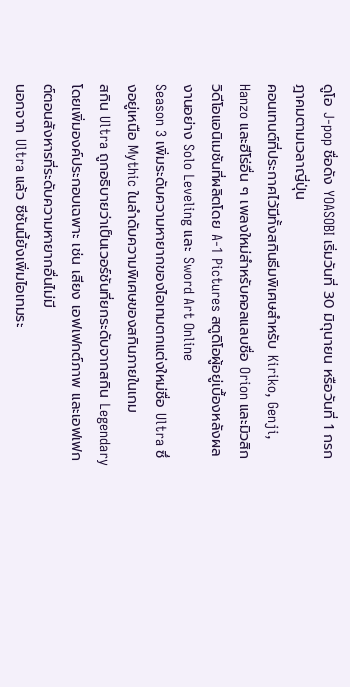ดูโอ J-pop ชื่อดัง YOASOBI เริ่มวันที่ 30 มิถุนายน หรือวันที่ 1 กรกฎาคมตามเวลาญี่ปุ่น
คอนเทนต์ที่ประกาศไว้มีทั้งสกินธีมพิเศษสำหรับ Kiriko, Genji, Hanzo และฮีโร่อื่น ๆ เพลงใหม่สำหรับคอลแลบชื่อ Orion และมิวสิกวิดีโอแอนิเมชันที่ผลิตโดย A-1 Pictures สตูดิโอผู้อยู่เบื้องหลังผลงานอย่าง Solo Leveling และ Sword Art Online
Season 3 เพิ่มระดับความหายากของไอเทมตกแต่งใหม่ชื่อ Ultra ซึ่งอยู่เหนือ Mythic ในลำดับความพิเศษของสกินภายในเกม
สกิน Ultra ถูกอธิบายว่าเป็นเวอร์ชันที่ยกระดับจากสกิน Legendary โดยเพิ่มองค์ประกอบเฉพาะ เช่น เสียง เอฟเฟกต์ภาพ และเอฟเฟกต์ตอนสังหารที่ระดับความหายากอื่นไม่มี
นอกจาก Ultra แล้ว ซีซันนี้ยังเพิ่มไอเทมระ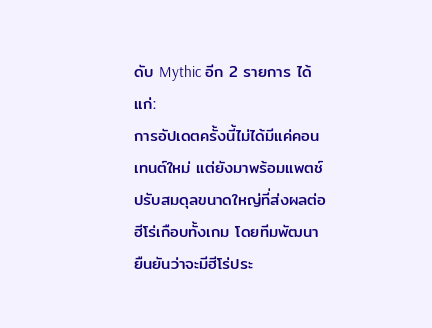ดับ Mythic อีก 2 รายการ ได้แก่:
การอัปเดตครั้งนี้ไม่ได้มีแค่คอนเทนต์ใหม่ แต่ยังมาพร้อมแพตช์ปรับสมดุลขนาดใหญ่ที่ส่งผลต่อฮีโร่เกือบทั้งเกม โดยทีมพัฒนายืนยันว่าจะมีฮีโร่ประ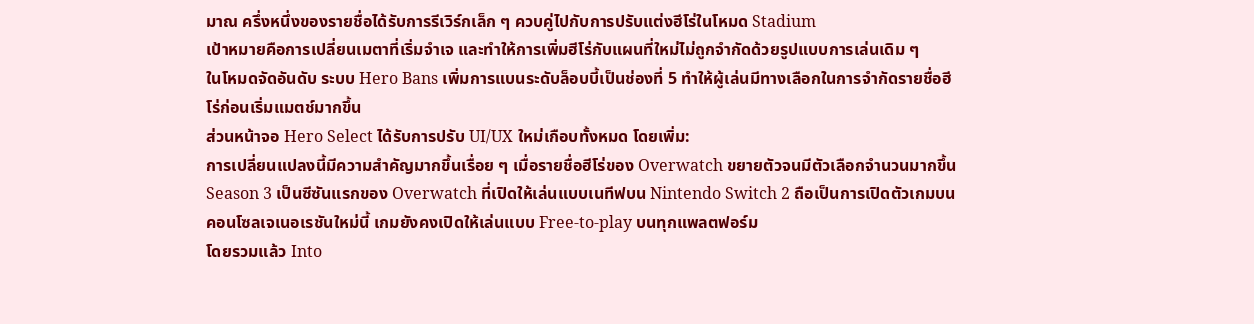มาณ ครึ่งหนึ่งของรายชื่อได้รับการรีเวิร์กเล็ก ๆ ควบคู่ไปกับการปรับแต่งฮีโร่ในโหมด Stadium
เป้าหมายคือการเปลี่ยนเมตาที่เริ่มจำเจ และทำให้การเพิ่มฮีโร่กับแผนที่ใหม่ไม่ถูกจำกัดด้วยรูปแบบการเล่นเดิม ๆ
ในโหมดจัดอันดับ ระบบ Hero Bans เพิ่มการแบนระดับล็อบบี้เป็นช่องที่ 5 ทำให้ผู้เล่นมีทางเลือกในการจำกัดรายชื่อฮีโร่ก่อนเริ่มแมตช์มากขึ้น
ส่วนหน้าจอ Hero Select ได้รับการปรับ UI/UX ใหม่เกือบทั้งหมด โดยเพิ่ม:
การเปลี่ยนแปลงนี้มีความสำคัญมากขึ้นเรื่อย ๆ เมื่อรายชื่อฮีโร่ของ Overwatch ขยายตัวจนมีตัวเลือกจำนวนมากขึ้น
Season 3 เป็นซีซันแรกของ Overwatch ที่เปิดให้เล่นแบบเนทีฟบน Nintendo Switch 2 ถือเป็นการเปิดตัวเกมบนคอนโซลเจเนอเรชันใหม่นี้ เกมยังคงเปิดให้เล่นแบบ Free-to-play บนทุกแพลตฟอร์ม
โดยรวมแล้ว Into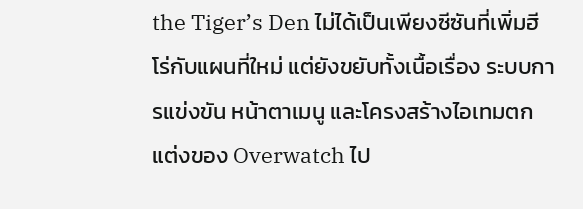the Tiger’s Den ไม่ได้เป็นเพียงซีซันที่เพิ่มฮีโร่กับแผนที่ใหม่ แต่ยังขยับทั้งเนื้อเรื่อง ระบบการแข่งขัน หน้าตาเมนู และโครงสร้างไอเทมตกแต่งของ Overwatch ไป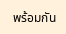พร้อมกัน